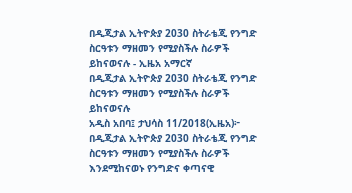በዲጂታል ኢትዮጵያ 2030 ስትራቴጂ የንግድ ስርዓቱን ማዘመን የሚያስችሉ ስራዎች ይከናወናሉ - ኢዜአ አማርኛ
በዲጂታል ኢትዮጵያ 2030 ስትራቴጂ የንግድ ስርዓቱን ማዘመን የሚያስችሉ ስራዎች ይከናወናሉ
አዲስ አበባ፤ ታህሳስ 11/2018(ኢዜአ)፦ በዲጂታል ኢትዮጵያ 2030 ስትራቴጂ የንግድ ስርዓቱን ማዘመን የሚያስችሉ ስራዎች እንደሚከናወኑ የንግድና ቀጣናዊ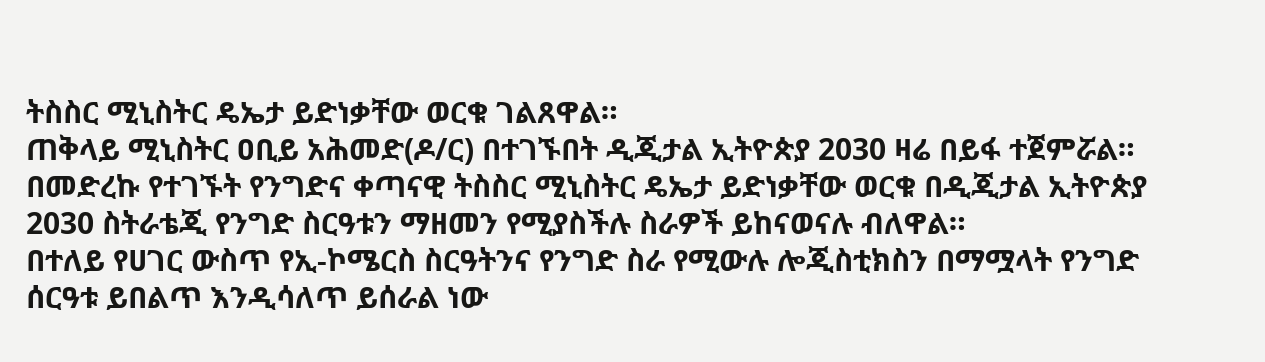ትስስር ሚኒስትር ዴኤታ ይድነቃቸው ወርቁ ገልጸዋል።
ጠቅላይ ሚኒስትር ዐቢይ አሕመድ(ዶ/ር) በተገኙበት ዲጂታል ኢትዮጵያ 2030 ዛሬ በይፋ ተጀምሯል።
በመድረኩ የተገኙት የንግድና ቀጣናዊ ትስስር ሚኒስትር ዴኤታ ይድነቃቸው ወርቁ በዲጂታል ኢትዮጵያ 2030 ስትራቴጂ የንግድ ስርዓቱን ማዘመን የሚያስችሉ ስራዎች ይከናወናሉ ብለዋል።
በተለይ የሀገር ውስጥ የኢ-ኮሜርስ ስርዓትንና የንግድ ስራ የሚውሉ ሎጂስቲክስን በማሟላት የንግድ ሰርዓቱ ይበልጥ እንዲሳለጥ ይሰራል ነው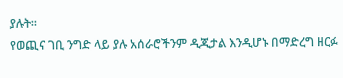ያሉት።
የወጪና ገቢ ንግድ ላይ ያሉ አሰራሮችንም ዲጂታል እንዲሆኑ በማድረግ ዘርፉ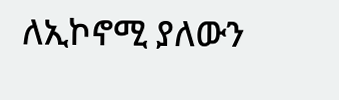ለኢኮኖሚ ያለውን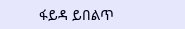ፋይዳ ይበልጥ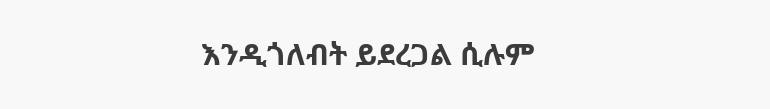እንዲጎለብት ይደረጋል ሲሉም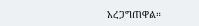አረጋግጠዋል።